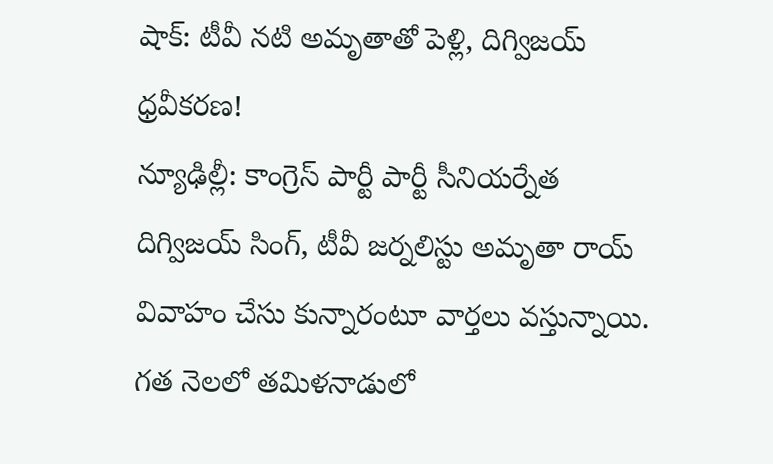షాక్: టీవీ నటి అమృతాతో పెళ్లి, దిగ్విజయ్ ధ్రవీకరణ!
న్యూఢిల్లీ: కాంగ్రెస్ పార్టీ పార్టీ సీనియర్నేత దిగ్విజయ్ సింగ్, టీవీ జర్నలిస్టు అమృతా రాయ్ వివాహం చేసు కున్నారంటూ వార్తలు వస్తున్నాయి. గత నెలలో తమిళనాడులో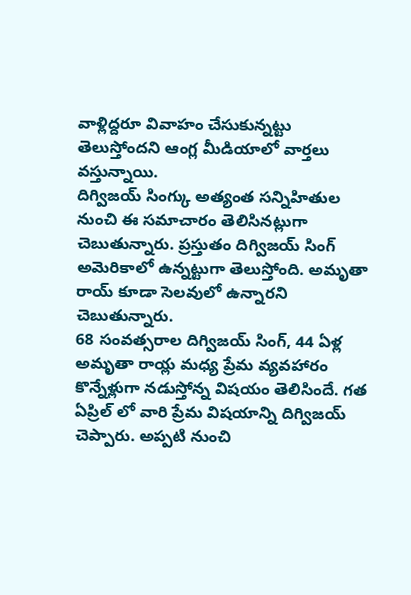వాళ్లిద్దరూ వివాహం చేసుకున్నట్టు తెలుస్తోందని ఆంగ్ల మీడియాలో వార్తలు వస్తున్నాయి.
దిగ్విజయ్ సింగ్కు అత్యంత సన్నిహితుల నుంచి ఈ సమాచారం తెలిసినట్లుగా చెబుతున్నారు. ప్రస్తుతం దిగ్విజయ్ సింగ్ అమెరికాలో ఉన్నట్టుగా తెలుస్తోంది. అమృతా రాయ్ కూడా సెలవులో ఉన్నారని చెబుతున్నారు.
68 సంవత్సరాల దిగ్విజయ్ సింగ్, 44 ఏళ్ల అమృతా రాయ్ల మధ్య ప్రేమ వ్యవహారం కొన్నేళ్లుగా నడుస్తోన్న విషయం తెలిసిందే. గత ఏప్రిల్ లో వారి ప్రేమ విషయాన్ని దిగ్విజయ్ చెప్పారు. అప్పటి నుంచి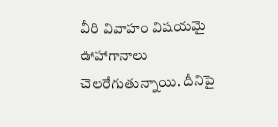వీరి వివాహం విషయమై ఊహాగానాలు చెలరేగుతున్నాయి. దీనిపై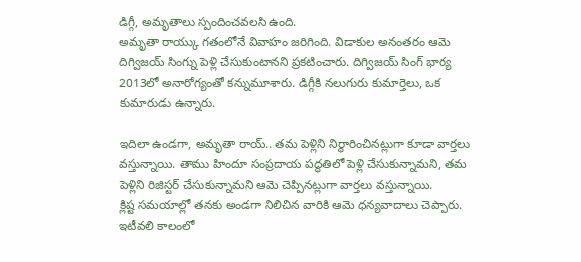డిగ్గీ, అమృతాలు స్పందించవలసి ఉంది.
అమృతా రాయ్కు గతంలోనే వివాహం జరిగింది. విడాకుల అనంతరం ఆమె దిగ్విజయ్ సింగ్ను పెళ్లి చేసుకుంటానని ప్రకటించారు. దిగ్విజయ్ సింగ్ భార్య 2013లో అనారోగ్యంతో కన్నుమూశారు. డిగ్గీకి నలుగురు కుమార్తెలు, ఒక కుమారుడు ఉన్నారు.

ఇదిలా ఉండగా, అమృతా రాయ్.. తమ పెళ్లిని నిర్ధారించినట్లుగా కూడా వార్తలు వస్తున్నాయి. తాము హిందూ సంప్రదాయ పద్ధతిలో పెళ్లి చేసుకున్నామని, తమ పెళ్లిని రిజిస్టర్ చేసుకున్నామని ఆమె చెప్పినట్లుగా వార్తలు వస్తున్నాయి.
క్లిష్ట సమయాల్లో తనకు అండగా నిలిచిన వారికి ఆమె ధన్యవాదాలు చెప్పారు. ఇటీవలి కాలంలో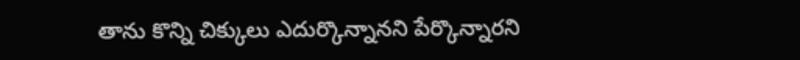తాను కొన్ని చిక్కులు ఎదుర్కొన్నానని పేర్కొన్నారని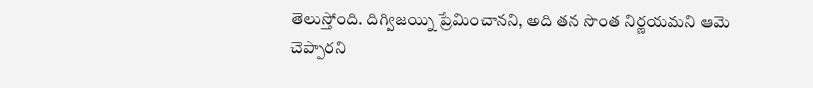తెలుస్తోంది. దిగ్విజయ్ని ప్రేమించానని, అది తన సొంత నిర్ణయమని ఆమె చెప్పారని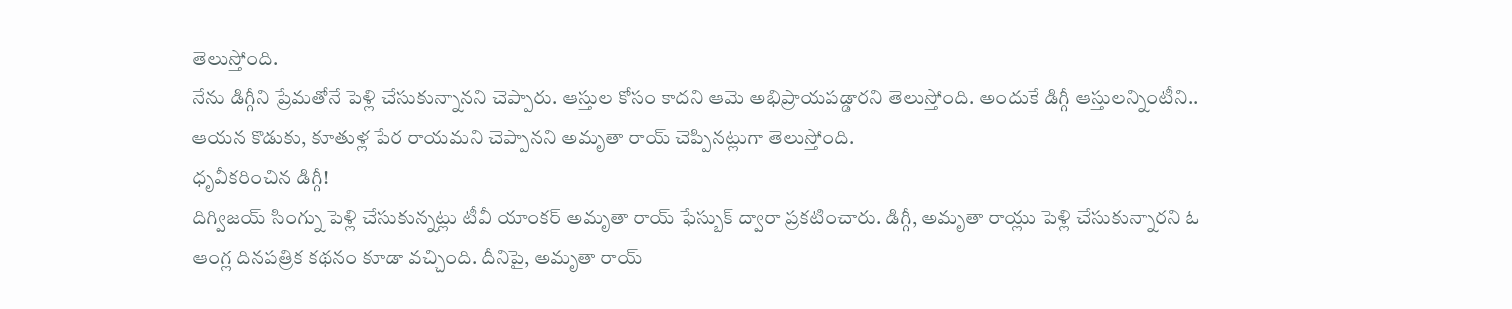తెలుస్తోంది.
నేను డిగ్గీని ప్రేమతోనే పెళ్లి చేసుకున్నానని చెప్పారు. ఆస్తుల కోసం కాదని ఆమె అభిప్రాయపడ్డారని తెలుస్తోంది. అందుకే డిగ్గీ ఆస్తులన్నింటీని.. ఆయన కొడుకు, కూతుళ్ల పేర రాయమని చెప్పానని అమృతా రాయ్ చెప్పినట్లుగా తెలుస్తోంది.
ధృవీకరించిన డిగ్గీ!
దిగ్విజయ్ సింగ్ను పెళ్లి చేసుకున్నట్లు టీవీ యాంకర్ అమృతా రాయ్ ఫేస్బుక్ ద్వారా ప్రకటించారు. డిగ్గీ, అమృతా రాయ్లు పెళ్లి చేసుకున్నారని ఓ ఆంగ్ల దినపత్రిక కథనం కూడా వచ్చింది. దీనిపై, అమృతా రాయ్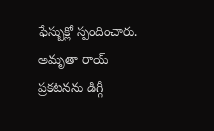ఫేస్బుక్లో స్పందించారు. అమృతా రాయ్ ప్రకటనను డిగ్గీ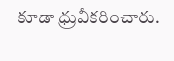కూడా ధ్రువీకరించారు.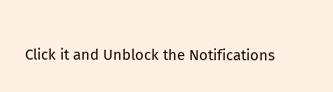Click it and Unblock the Notifications